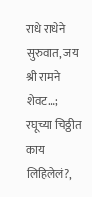राधे राधेने सुरुवात, जय श्री रामने शेवट…; रघूच्या चिठ्ठीत काय लिहिलेलं?,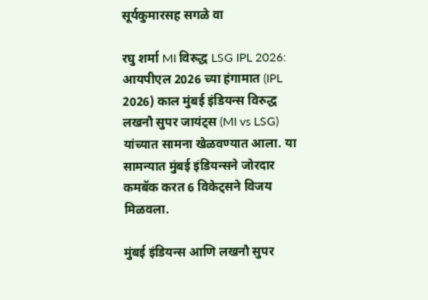सूर्यकुमारसह सगळे वा

रघु शर्मा MI विरुद्ध LSG IPL 2026: आयपीएल 2026 च्या हंगामात (IPL 2026) काल मुंबई इंडियन्स विरुद्ध लखनौ सुपर जायंट्स (MI vs LSG) यांच्यात सामना खेळवण्यात आला. या सामन्यात मुंबई इंडियन्सने जोरदार कमबॅक करत 6 विकेट्सने विजय मिळवला.

मुंबई इंडियन्स आणि लखनौ सुपर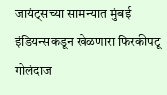जायंट्सच्या सामन्यात मुंबई इंडियन्सकडून खेळणारा फिरकीपटू गोलंदाज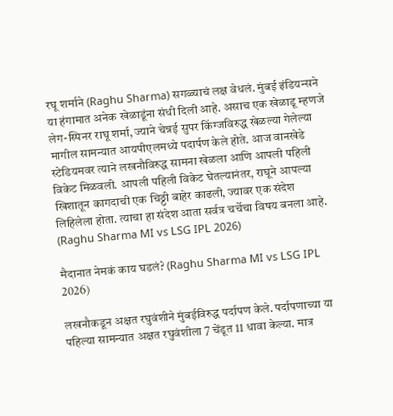रघू शर्माने (Raghu Sharma) सगळ्याचं लक्ष वेधलं. मुंबई इंडियन्सने या हंगामात अनेक खेळाडूंना संधी दिली आहे. असाच एक खेळाडू म्हणजे लेग-स्पिनर राघू शर्मा, ज्याने चेन्नई सुपर किंग्जविरुद्ध खेळल्या गेलेल्या मागील सामन्यात आयपीएलमध्ये पदार्पण केले होते. आज वानखेडे स्टेडियमवर त्याने लखनौविरुद्ध सामना खेळला आणि आपली पहिली विकेट मिळवली. आपली पहिली विकेट घेतल्यानंतर, राघूने आपल्या खिशातून कागदाची एक चिठ्ठी बाहेर काढली, ज्यावर एक संदेश लिहिलेला होता. त्याचा हा संदेश आता सर्वत्र चर्चेचा विषय बनला आहे. (Raghu Sharma MI vs LSG IPL 2026)

मैदानात नेमकं काय घडलं? (Raghu Sharma MI vs LSG IPL 2026)

लखनौकडून अक्षत रघुवंशीने मुंबईविरुद्ध पर्दापण केले. पर्दापणाच्या या पहिल्या सामन्यात अक्षत रघुवंशीला 7 चेंडूत 11 धावा केल्या. मात्र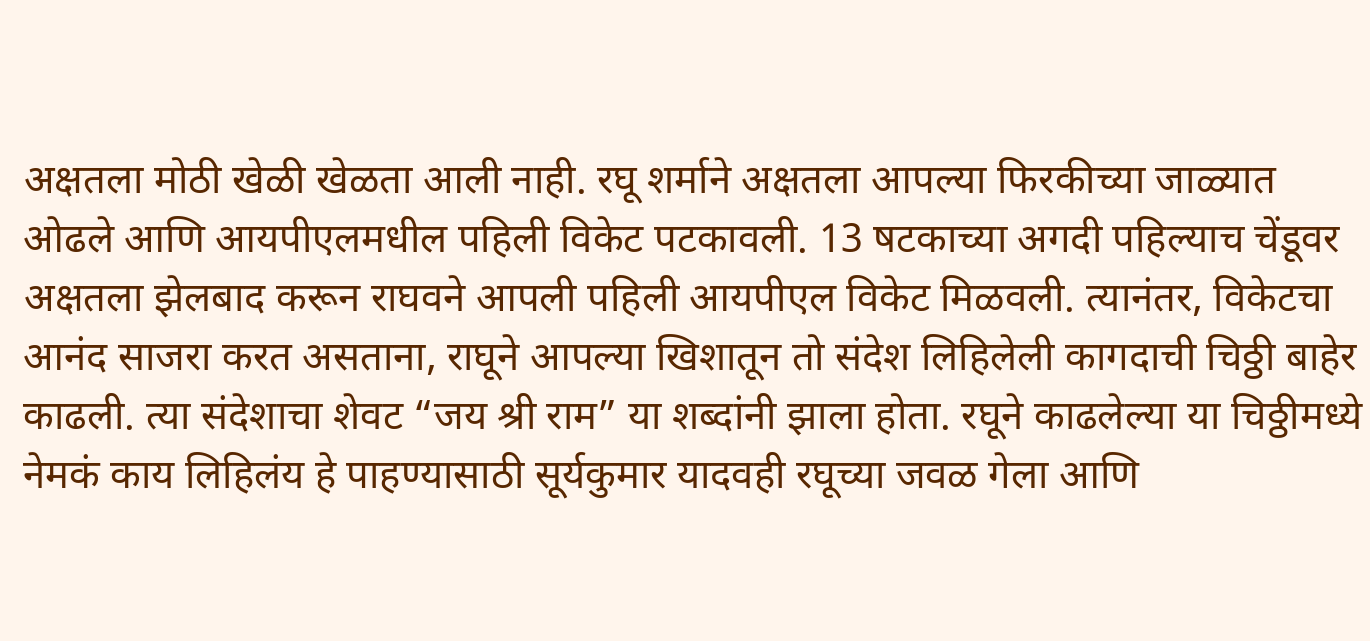अक्षतला मोठी खेळी खेळता आली नाही. रघू शर्माने अक्षतला आपल्या फिरकीच्या जाळ्यात ओढले आणि आयपीएलमधील पहिली विकेट पटकावली. 13 षटकाच्या अगदी पहिल्याच चेंडूवर अक्षतला झेलबाद करून राघवने आपली पहिली आयपीएल विकेट मिळवली. त्यानंतर, विकेटचा आनंद साजरा करत असताना, राघूने आपल्या खिशातून तो संदेश लिहिलेली कागदाची चिठ्ठी बाहेर काढली. त्या संदेशाचा शेवट “जय श्री राम” या शब्दांनी झाला होता. रघूने काढलेल्या या चिठ्ठीमध्ये नेमकं काय लिहिलंय हे पाहण्यासाठी सूर्यकुमार यादवही रघूच्या जवळ गेला आणि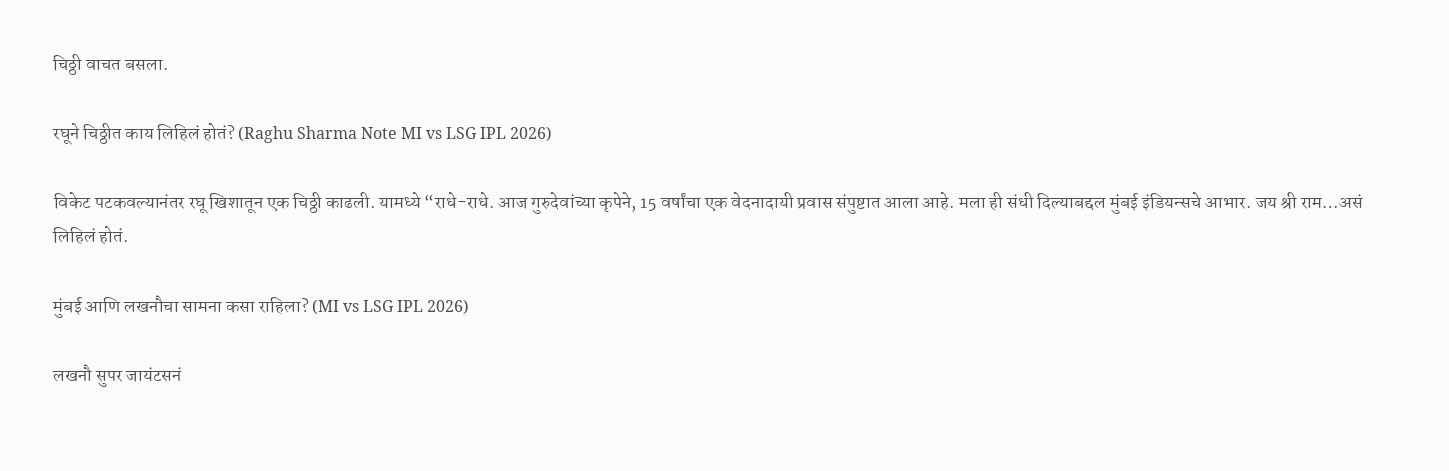चिठ्ठी वाचत बसला.

रघूने चिठ्ठीत काय लिहिलं होतं? (Raghu Sharma Note MI vs LSG IPL 2026)

विकेट पटकवल्यानंतर रघू खिशातून एक चिठ्ठी काढली. यामध्ये “राधे-राधे. आज गुरुदेवांच्या कृपेने, 15 वर्षांचा एक वेदनादायी प्रवास संपुष्टात आला आहे. मला ही संधी दिल्याबद्दल मुंबई इंडियन्सचे आभार. जय श्री राम…असं लिहिलं होतं.

मुंबई आणि लखनौचा सामना कसा राहिला? (MI vs LSG IPL 2026)

लखनौ सुपर जायंटसनं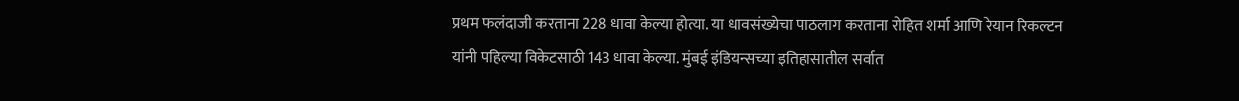प्रथम फलंदाजी करताना 228 धावा केल्या होत्या. या धावसंख्येचा पाठलाग करताना रोहित शर्मा आणि रेयान रिकल्टन यांनी पहिल्या विकेटसाठी 143 धावा केल्या. मुंबई इंडियन्सच्या इतिहासातील सर्वात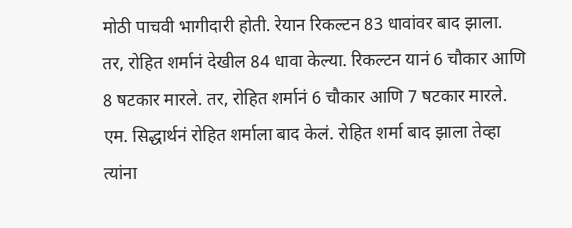मोठी पाचवी भागीदारी होती. रेयान रिकल्टन 83 धावांवर बाद झाला.  तर, रोहित शर्मानं देखील 84 धावा केल्या. रिकल्टन यानं 6 चौकार आणि 8 षटकार मारले. तर, रोहित शर्मानं 6 चौकार आणि 7 षटकार मारले. एम. सिद्धार्थनं रोहित शर्माला बाद केलं. रोहित शर्मा बाद झाला तेव्हा त्यांना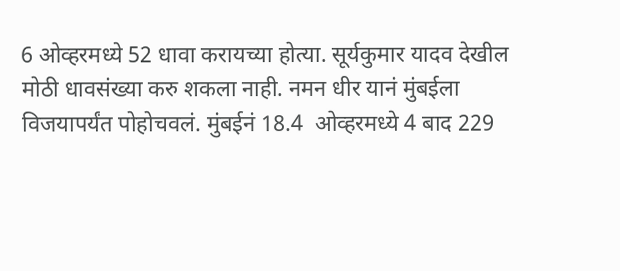6 ओव्हरमध्ये 52 धावा करायच्या होत्या. सूर्यकुमार यादव देखील मोठी धावसंख्या करु शकला नाही. नमन धीर यानं मुंबईला विजयापर्यंत पोहोचवलं. मुंबईनं 18.4  ओव्हरमध्ये 4 बाद 229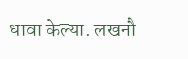धावा केल्या. लखनौ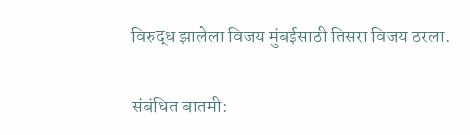विरुद्ध झालेला विजय मुंबईसाठी तिसरा विजय ठरला.

संबंधित बातमी: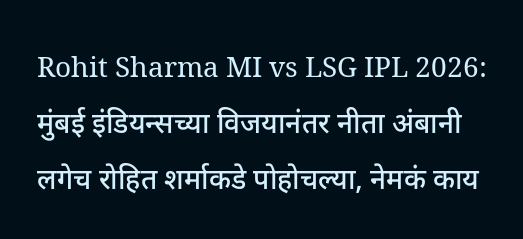Rohit Sharma MI vs LSG IPL 2026: मुंबई इंडियन्सच्या विजयानंतर नीता अंबानी लगेच रोहित शर्माकडे पोहोचल्या, नेमकं काय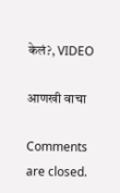केलं?, VIDEO

आणखी वाचा

Comments are closed.